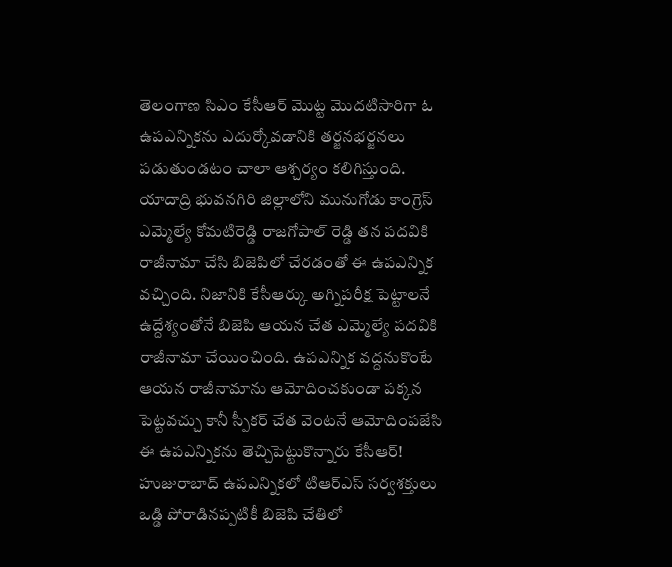తెలంగాణ సిఎం కేసీఆర్ మొట్ట మొదటిసారిగా ఓ ఉపఎన్నికను ఎదుర్కోవడానికి తర్జనభర్జనలు పడుతుండటం చాలా ఆశ్చర్యం కలిగిస్తుంది. యాదాద్రి భువనగిరి జిల్లాలోని మునుగోడు కాంగ్రెస్ ఎమ్మెల్యే కోమటిరెడ్డి రాజగోపాల్ రెడ్డి తన పదవికి రాజీనామా చేసి బిజెపిలో చేరడంతో ఈ ఉపఎన్నిక వచ్చింది. నిజానికి కేసీఆర్కు అగ్నిపరీక్ష పెట్టాలనే ఉద్దేశ్యంతోనే బిజెపి ఆయన చేత ఎమ్మెల్యే పదవికి రాజీనామా చేయించింది. ఉపఎన్నిక వద్దనుకొంటే ఆయన రాజీనామాను ఆమోదించకుండా పక్కన పెట్టవచ్చు కానీ స్పీకర్ చేత వెంటనే ఆమోదింపజేసి ఈ ఉపఎన్నికను తెచ్చిపెట్టుకొన్నారు కేసీఆర్!
హుజురాబాద్ ఉపఎన్నికలో టిఆర్ఎస్ సర్వశక్తులు ఒడ్డి పోరాడినప్పటికీ బిజెపి చేతిలో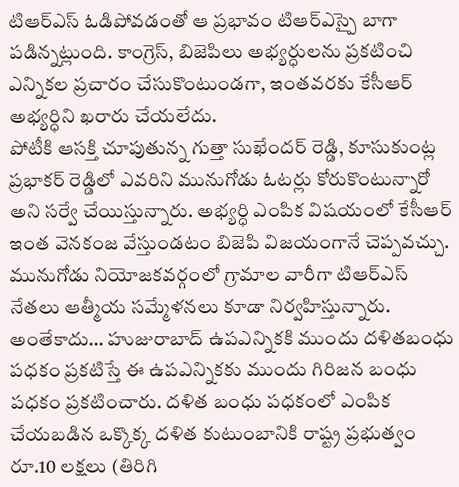టిఆర్ఎస్ ఓడిపోవడంతో ఆ ప్రభావం టిఆర్ఎస్పై బాగా పడిన్నట్లుంది. కాంగ్రెస్, బిజెపిలు అభ్యర్ధులను ప్రకటించి ఎన్నికల ప్రచారం చేసుకొంటుండగా, ఇంతవరకు కేసీఆర్ అభ్యర్ధిని ఖరారు చేయలేదు.
పోటీకి ఆసక్తి చూపుతున్న గుత్తా సుఖేందర్ రెడ్డి, కూసుకుంట్ల ప్రభాకర్ రెడ్డిలో ఎవరిని మునుగోడు ఓటర్లు కోరుకొంటున్నారో అని సర్వే చేయిస్తున్నారు. అభ్యర్ధి ఎంపిక విషయంలో కేసీఆర్ ఇంత వెనకంజ వేస్తుండటం బిజెపి విజయంగానే చెప్పవచ్చు. మునుగోడు నియోజకవర్గంలో గ్రామాల వారీగా టిఆర్ఎస్ నేతలు ఆత్మీయ సమ్మేళనలు కూడా నిర్వహిస్తున్నారు.
అంతేకాదు… హుజురాబాద్ ఉపఎన్నికకి ముందు దళితబంధు పధకం ప్రకటిస్తే ఈ ఉపఎన్నికకు ముందు గిరిజన బంధు పధకం ప్రకటించారు. దళిత బంధు పధకంలో ఎంపిక చేయబడిన ఒక్కొక్క దళిత కుటుంబానికి రాష్ట్ర ప్రభుత్వం రూ.10 లక్షలు (తిరిగి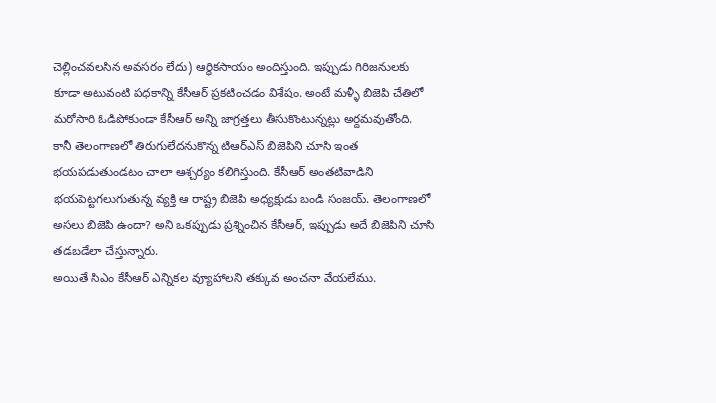చెల్లించవలసిన అవసరం లేదు) ఆర్ధికసాయం అందిస్తుంది. ఇప్పుడు గిరిజనులకు కూడా అటువంటి పధకాన్ని కేసీఆర్ ప్రకటించడం విశేషం. అంటే మళ్ళీ బిజెపి చేతిలో మరోసారి ఓడిపోకుండా కేసీఆర్ అన్ని జాగ్రత్తలు తీసుకొంటున్నట్లు అర్దమవుతోంది.
కానీ తెలంగాణలో తిరుగులేదనుకొన్న టిఆర్ఎస్ బిజెపిని చూసి ఇంత భయపడుతుండటం చాలా ఆశ్చర్యం కలిగిస్తుంది. కేసీఆర్ అంతటివాడిని భయపెట్టగలుగుతున్న వ్యక్తి ఆ రాష్ట్ర బిజెపి అధ్యక్షుడు బండి సంజయ్. తెలంగాణలో అసలు బిజెపి ఉందా? అని ఒకప్పుడు ప్రశ్నించిన కేసీఆర్, ఇప్పుడు అదే బిజెపిని చూసి తడబడేలా చేస్తున్నారు.
అయితే సిఎం కేసీఆర్ ఎన్నికల వ్యూహాలని తక్కువ అంచనా వేయలేము.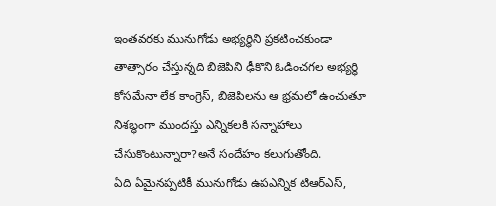ఇంతవరకు మునుగోడు అభ్యర్ధిని ప్రకటించకుండా తాత్సారం చేస్తున్నది బిజెపిని ఢీకొని ఓడించగల అభ్యర్ధి కోసమేనా లేక కాంగ్రెస్, బిజెపిలను ఆ భ్రమలో ఉంచుతూ నిశబ్ధంగా ముందస్తు ఎన్నికలకి సన్నాహాలు చేసుకొంటున్నారా?అనే సందేహం కలుగుతోంది.
ఏది ఏమైనప్పటికీ మునుగోడు ఉపఎన్నిక టిఆర్ఎస్,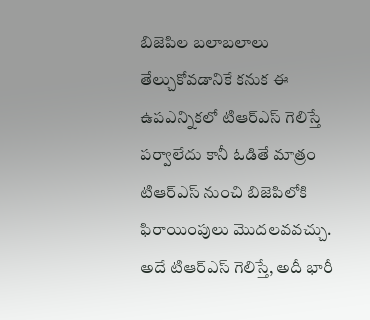బిజెపిల బలాబలాలు తేల్చుకోవడానికే కనుక ఈ ఉపఎన్నికలో టిఆర్ఎస్ గెలిస్తే పర్వాలేదు కానీ ఓడితే మాత్రం టిఆర్ఎస్ నుంచి బిజెపిలోకి ఫిరాయింపులు మొదలవవచ్చు. అదే టిఆర్ఎస్ గెలిస్తే, అదీ భారీ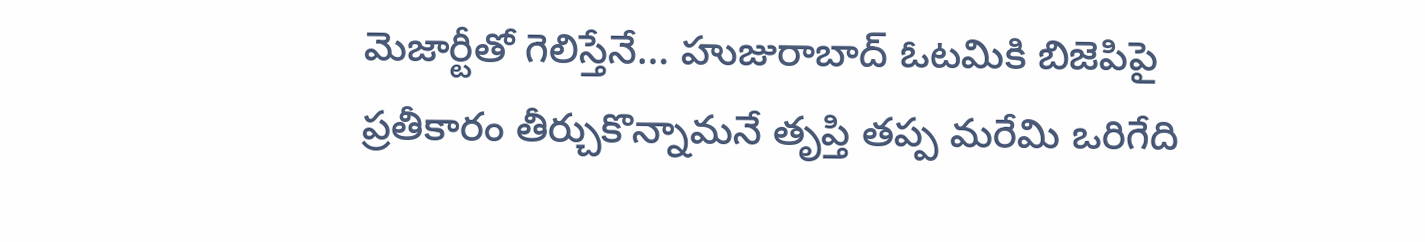మెజార్టీతో గెలిస్తేనే… హుజురాబాద్ ఓటమికి బిజెపిపై ప్రతీకారం తీర్చుకొన్నామనే తృప్తి తప్ప మరేమి ఒరిగేది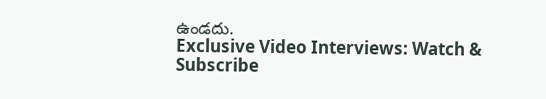ఉండదు.
Exclusive Video Interviews: Watch & Subscribe